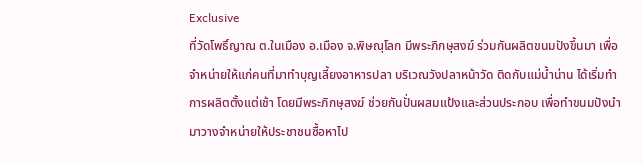Exclusive
ที่วัดโพธิ์ญาณ ต.ในเมือง อ.เมือง จ.พิษณุโลก มีพระภิกษุสงฆ์ ร่วมกันผลิตขนมปังขึ้นมา เพื่อจำหน่ายให้แก่คนที่มาทำบุญเลี้ยงอาหารปลา บริเวณวังปลาหน้าวัด ติดกับแม่น้ำน่าน ได้เริ่มทำการผลิตตั้งแต่เช้า โดยมีพระภิกษุสงฆ์ ช่วยกันปั่นผสมแป้งและส่วนประกอบ เพื่อทำขนมปังนำมาวางจำหน่ายให้ประชาชนซื้อหาไป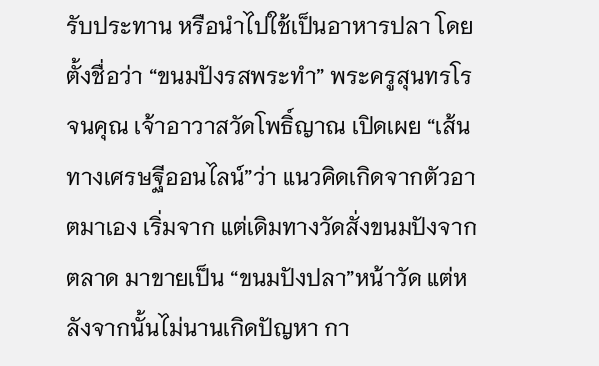รับประทาน หรือนำไปใช้เป็นอาหารปลา โดยตั้งชื่อว่า “ขนมปังรสพระทำ” พระครูสุนทรโรจนคุณ เจ้าอาวาสวัดโพธิ์ญาณ เปิดเผย “เส้นทางเศรษฐีออนไลน์”ว่า แนวคิดเกิดจากตัวอาตมาเอง เริ่มจาก แต่เดิมทางวัดสั่งขนมปังจากตลาด มาขายเป็น “ขนมปังปลา”หน้าวัด แต่หลังจากนั้นไม่นานเกิดปัญหา กา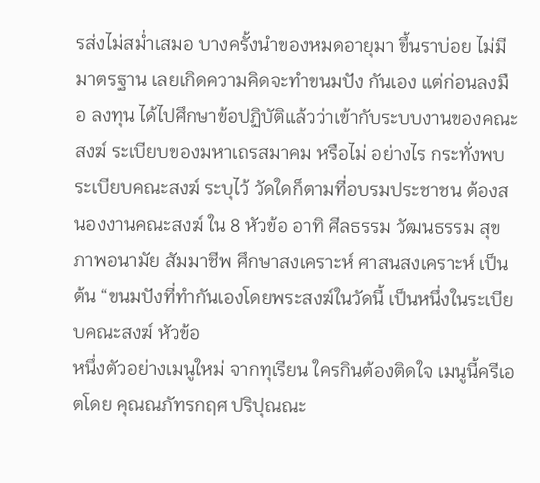รส่งไม่สม่ำเสมอ บางครั้งนำของหมดอายุมา ขึ้นราบ่อย ไม่มีมาตรฐาน เลยเกิดความคิดจะทำขนมปัง กันเอง แต่ก่อนลงมือ ลงทุน ได้ไปศึกษาข้อปฏิบัติแล้วว่าเข้ากับระบบงานของคณะสงฆ์ ระเบียบของมหาเถรสมาคม หรือไม่ อย่างไร กระทั่งพบระเบียบคณะสงฆ์ ระบุไว้ วัดใดก็ตามที่อบรมประชาชน ต้องสนองงานคณะสงฆ์ ใน 8 หัวข้อ อาทิ ศีลธรรม วัฒนธรรม สุขภาพอนามัย สัมมาชีพ ศึกษาสงเคราะห์ ศาสนสงเคราะห์ เป็นต้น “ขนมปังที่ทำกันเองโดยพระสงฆ์ในวัดนี้ เป็นหนึ่งในระเบียบคณะสงฆ์ หัวข้อ
หนึ่งตัวอย่างเมนูใหม่ จากทุเรียน ใครกินต้องติดใจ เมนูนี้ครีเอตโดย คุณณภัทรกฤศ ปริปุณณะ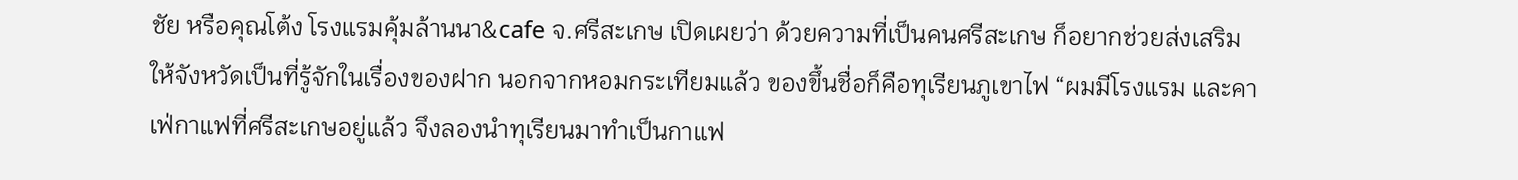ชัย หรือคุณโต้ง โรงแรมคุ้มล้านนา&cafe จ.ศรีสะเกษ เปิดเผยว่า ด้วยความที่เป็นคนศรีสะเกษ ก็อยากช่วยส่งเสริมให้จังหวัดเป็นที่รู้จักในเรื่องของฝาก นอกจากหอมกระเทียมแล้ว ของขึ้นชื่อก็คือทุเรียนภูเขาไฟ “ผมมีโรงแรม และคาเฟ่กาแฟที่ศรีสะเกษอยู่แล้ว จึงลองนำทุเรียนมาทำเป็นกาแฟ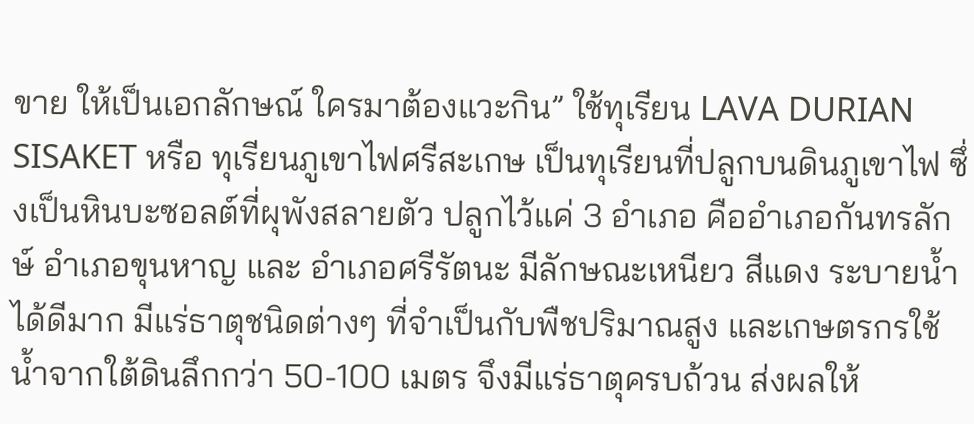ขาย ให้เป็นเอกลักษณ์ ใครมาต้องแวะกิน” ใช้ทุเรียน LAVA DURIAN SISAKET หรือ ทุเรียนภูเขาไฟศรีสะเกษ เป็นทุเรียนที่ปลูกบนดินภูเขาไฟ ซึ่งเป็นหินบะซอลต์ที่ผุพังสลายตัว ปลูกไว้แค่ 3 อำเภอ คืออำเภอกันทรลักษ์ อำเภอขุนหาญ และ อําเภอศรีรัตนะ มีลักษณะเหนียว สีแดง ระบายน้ำได้ดีมาก มีแร่ธาตุชนิดต่างๆ ที่จำเป็นกับพืชปริมาณสูง และเกษตรกรใช้น้ำจากใต้ดินลึกกว่า 50-100 เมตร จึงมีแร่ธาตุครบถ้วน ส่งผลให้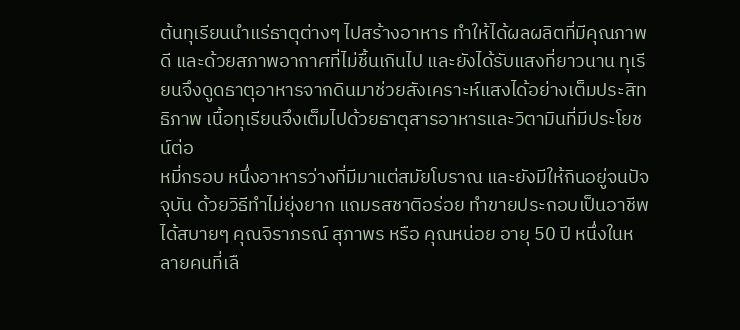ต้นทุเรียนนำแร่ธาตุต่างๆ ไปสร้างอาหาร ทำให้ได้ผลผลิตที่มีคุณภาพดี และด้วยสภาพอากาศที่ไม่ชื้นเกินไป และยังได้รับแสงที่ยาวนาน ทุเรียนจึงดูดธาตุอาหารจากดินมาช่วยสังเคราะห์แสงได้อย่างเต็มประสิทธิภาพ เนื้อทุเรียนจึงเต็มไปด้วยธาตุสารอาหารและวิตามินที่มีประโยชน์ต่อ
หมี่กรอบ หนึ่งอาหารว่างที่มีมาแต่สมัยโบราณ และยังมีให้กินอยู่จนปัจจุบัน ด้วยวิธีทำไม่ยุ่งยาก แถมรสชาติอร่อย ทำขายประกอบเป็นอาชีพได้สบายๆ คุณจิราภรณ์ สุภาพร หรือ คุณหน่อย อายุ 50 ปี หนึ่งในหลายคนที่เลื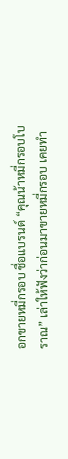อกขายหมี่กรอบ ชื่อแบรนด์ “คุณน้าหมี่กรอบโบราณ” เล่าให้ฟังว่าก่อนมาขายหมี่กรอบ เคยทำ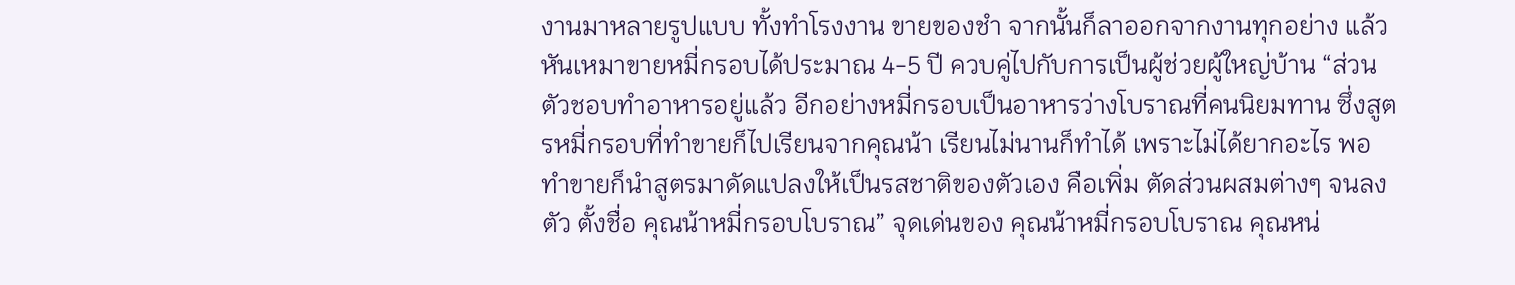งานมาหลายรูปแบบ ทั้งทำโรงงาน ขายของชำ จากนั้นก็ลาออกจากงานทุกอย่าง แล้วหันเหมาขายหมี่กรอบได้ประมาณ 4-5 ปี ควบคู่ไปกับการเป็นผู้ช่วยผู้ใหญ่บ้าน “ส่วนตัวชอบทำอาหารอยู่แล้ว อีกอย่างหมี่กรอบเป็นอาหารว่างโบราณที่คนนิยมทาน ซึ่งสูตรหมี่กรอบที่ทำขายก็ไปเรียนจากคุณน้า เรียนไม่นานก็ทำได้ เพราะไม่ได้ยากอะไร พอทำขายก็นำสูตรมาดัดแปลงให้เป็นรสชาติของตัวเอง คือเพิ่ม ตัดส่วนผสมต่างๆ จนลงตัว ตั้งชื่อ คุณน้าหมี่กรอบโบราณ” จุดเด่นของ คุณน้าหมี่กรอบโบราณ คุณหน่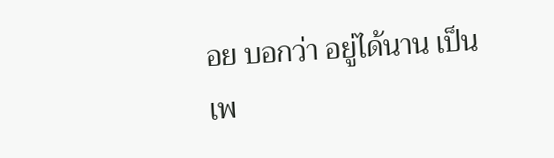อย บอกว่า อยู่ได้นาน เป็นเพ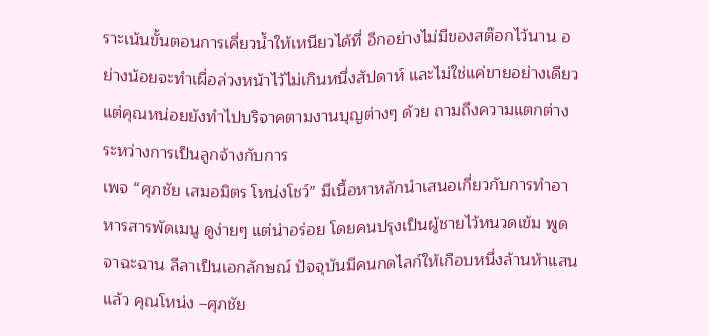ราะเน้นขั้นตอนการเคี่ยวน้ำให้เหนียวได้ที่ อีกอย่างไม่มีของสต๊อกไว้นาน อย่างน้อยจะทำเผื่อล่วงหน้าไว้ไม่เกินหนึ่งสัปดาห์ และไม่ใช่แค่ขายอย่างเดียว แต่คุณหน่อยยังทำไปบริจาคตามงานบุญต่างๆ ด้วย ถามถึงความแตกต่างระหว่างการเป็นลูกจ้างกับการ
เพจ “ศุภชัย เสมอมิตร โหน่งโชว์” มีเนื้อหาหลักนำเสนอเกี่ยวกับการทำอาหารสารพัดเมนู ดูง่ายๆ แต่น่าอร่อย โดยคนปรุงเป็นผู้ชายไว้หนวดเข้ม พูดจาฉะฉาน ลีลาเป็นเอกลักษณ์ ปัจจุบันมีคนกดไลก์ให้เกือบหนึ่งล้านห้าแสนแล้ว คุณโหน่ง –ศุภชัย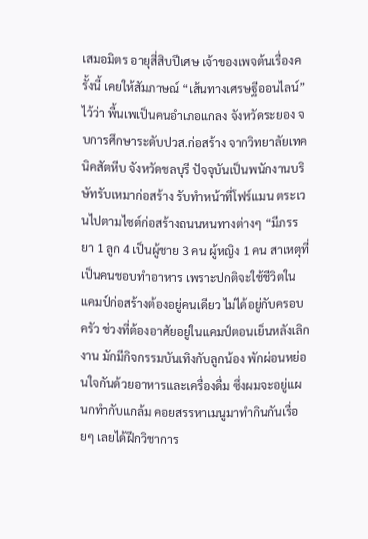เสมอมิตร อายุสี่สิบปีเศษ เจ้าของเพจต้นเรื่องครั้งนี้ เคยให้สัมภาษณ์ “เส้นทางเศรษฐีออนไลน์” ไว้ว่า พื้นเพเป็นคนอำเภอแกลง จังหวัดระยอง จบการศึกษาระดับปวส.ก่อสร้าง จากวิทยาลัยเทคนิคสัตหีบ จังหวัดชลบุรี ปัจจุบันเป็นพนักงานบริษัทรับเหมาก่อสร้าง รับทำหน้าที่โฟร์แมน ตระเวนไปตามไซต์ก่อสร้างถนนหนทางต่างๆ “มีภรรยา 1 ลูก 4 เป็นผู้ชาย 3 คน ผู้หญิง 1 คน สาเหตุที่เป็นคนชอบทำอาหาร เพราะปกติจะใช้ชีวิตในแคมป์ก่อสร้างต้องอยู่คนเดียว ไม่ได้อยู่กับครอบครัว ช่วงที่ต้องอาศัยอยู่ในแคมป์ตอนเย็นหลังเลิกงาน มักมีกิจกรรมบันเทิงกับลูกน้อง พักผ่อนหย่อนใจกันด้วยอาหารและเครื่องดื่ม ซึ่งผมจะอยู่แผนกทำกับแกล้ม คอยสรรหาเมนูมาทำกินกันเรื่อยๆ เลยได้ฝึกวิชาการ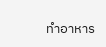ทำอาหาร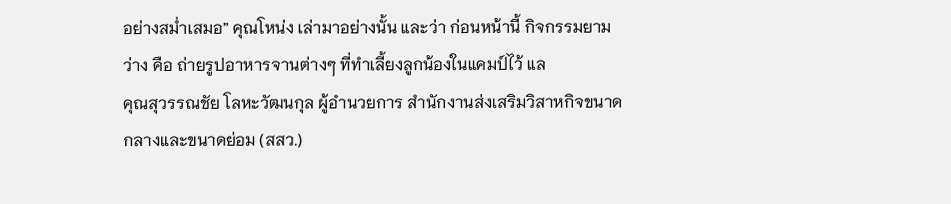อย่างสม่ำเสมอ” คุณโหน่ง เล่ามาอย่างนั้น และว่า ก่อนหน้านี้ กิจกรรมยามว่าง คือ ถ่ายรูปอาหารจานต่างๆ ที่ทำเลี้ยงลูกน้องในแคมป์ไว้ แล
คุณสุวรรณชัย โลหะวัฒนกุล ผู้อำนวยการ สำนักงานส่งเสริมวิสาหกิจขนาดกลางและขนาดย่อม (สสว.)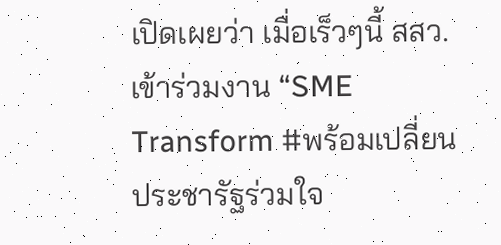เปิดเผยว่า เมื่อเร็วๆนี้ สสว. เข้าร่วมงาน “SME Transform #พร้อมเปลี่ยน ประชารัฐร่วมใจ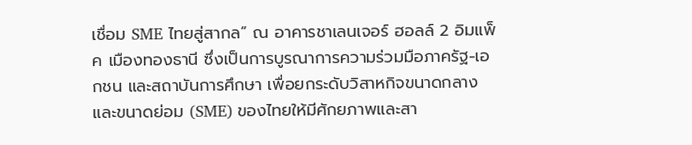เชื่อม SME ไทยสู่สากล” ณ อาคารชาเลนเจอร์ ฮอลล์ 2 อิมแพ็ค เมืองทองธานี ซึ่งเป็นการบูรณาการความร่วมมือภาครัฐ-เอกชน และสถาบันการศึกษา เพื่อยกระดับวิสาหกิจขนาดกลางและขนาดย่อม (SME) ของไทยให้มีศักยภาพและสา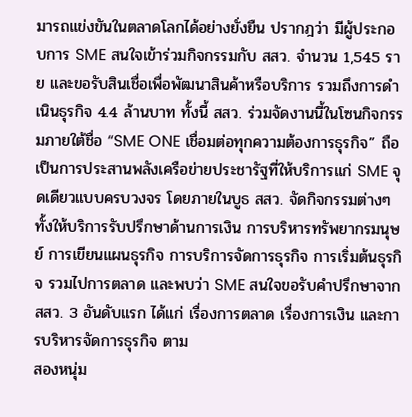มารถแข่งขันในตลาดโลกได้อย่างยั่งยืน ปรากฎว่า มีผู้ประกอบการ SME สนใจเข้าร่วมกิจกรรมกับ สสว. จำนวน 1,545 ราย และขอรับสินเชื่อเพื่อพัฒนาสินค้าหรือบริการ รวมถึงการดำเนินธุรกิจ 4.4 ล้านบาท ทั้งนี้ สสว. ร่วมจัดงานนี้ในโซนกิจกรรมภายใต้ชื่อ “SME ONE เชื่อมต่อทุกความต้องการธุรกิจ” ถือเป็นการประสานพลังเครือข่ายประชารัฐที่ให้บริการแก่ SME จุดเดียวแบบครบวงจร โดยภายในบูธ สสว. จัดกิจกรรมต่างๆ ทั้งให้บริการรับปรึกษาด้านการเงิน การบริหารทรัพยากรมนุษย์ การเขียนแผนธุรกิจ การบริการจัดการธุรกิจ การเริ่มต้นธุรกิจ รวมไปการตลาด และพบว่า SME สนใจขอรับคำปรึกษาจาก สสว. 3 อันดับแรก ได้แก่ เรื่องการตลาด เรื่องการเงิน และการบริหารจัดการธุรกิจ ตาม
สองหนุ่ม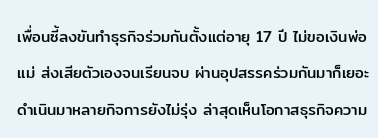เพื่อนซี้ลงขันทำธุรกิจร่วมกันตั้งแต่อายุ 17 ปี ไม่ขอเงินพ่อแม่ ส่งเสียตัวเองจนเรียนจบ ผ่านอุปสรรคร่วมกันมาก็เยอะ ดำเนินมาหลายกิจการยังไม่รุ่ง ล่าสุดเห็นโอกาสธุรกิจความ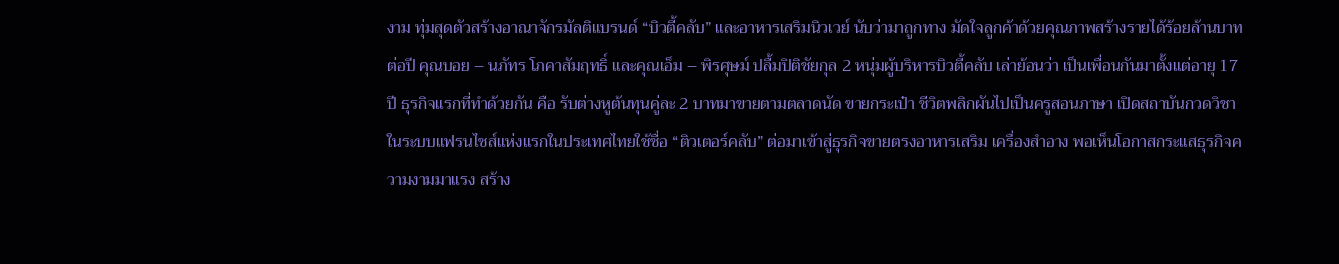งาม ทุ่มสุดตัวสร้างอาณาจักรมัลติแบรนด์ “บิวตี้คลับ” และอาหารเสริมนิวเวย์ นับว่ามาถูกทาง มัดใจลูกค้าด้วยคุณภาพสร้างรายได้ร้อยล้านบาทต่อปี คุณบอย – นภัทร โภคาสัมฤทธิ์ และคุณเอ็ม – พิรศุษม์ ปลื้มปิติชัยกุล 2 หนุ่มผู้บริหารบิวตี้คลับ เล่าย้อนว่า เป็นเพื่อนกันมาตั้งแต่อายุ 17 ปี ธุรกิจแรกที่ทำด้วยกัน คือ รับต่างหูต้นทุนคู่ละ 2 บาทมาขายตามตลาดนัด ขายกระเป๋า ชีวิตพลิกผันไปเป็นครูสอนภาษา เปิดสถาบันกวดวิชาในระบบแฟรนไชส์แห่งแรกในประเทศไทยใช้ชื่อ “ติวเตอร์คลับ” ต่อมาเข้าสู่ธุรกิจขายตรงอาหารเสริม เครื่องสำอาง พอเห็นโอกาสกระแสธุรกิจความงามมาแรง สร้าง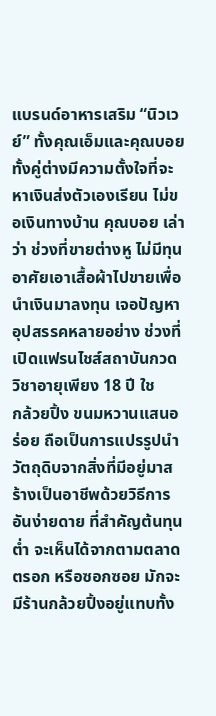แบรนด์อาหารเสริม “นิวเวย์” ทั้งคุณเอ็มและคุณบอย ทั้งคู่ต่างมีความตั้งใจที่จะหาเงินส่งตัวเองเรียน ไม่ขอเงินทางบ้าน คุณบอย เล่าว่า ช่วงที่ขายต่างหู ไม่มีทุนอาศัยเอาเสื้อผ้าไปขายเพื่อนำเงินมาลงทุน เจอปัญหาอุปสรรคหลายอย่าง ช่วงที่เปิดแฟรนไชส์สถาบันกวดวิชาอายุเพียง 18 ปี ใช
กล้วยปิ้ง ขนมหวานแสนอร่อย ถือเป็นการแปรรูปนำวัตถุดิบจากสิ่งที่มีอยู่มาสร้างเป็นอาชีพด้วยวิธีการอันง่ายดาย ที่สำคัญต้นทุนต่ำ จะเห็นได้จากตามตลาด ตรอก หรือซอกซอย มักจะมีร้านกล้วยปิ้งอยู่แทบทั้ง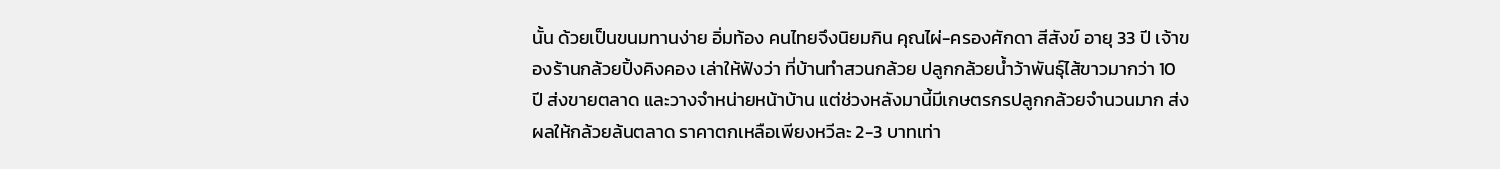นั้น ด้วยเป็นขนมทานง่าย อิ่มท้อง คนไทยจึงนิยมกิน คุณไผ่-ครองศักดา สีสังข์ อายุ 33 ปี เจ้าของร้านกล้วยปิ้งคิงคอง เล่าให้ฟังว่า ที่บ้านทำสวนกล้วย ปลูกกล้วยน้ำว้าพันธุ์ไส้ขาวมากว่า 10 ปี ส่งขายตลาด และวางจำหน่ายหน้าบ้าน แต่ช่วงหลังมานี้มีเกษตรกรปลูกกล้วยจำนวนมาก ส่งผลให้กล้วยล้นตลาด ราคาตกเหลือเพียงหวีละ 2-3 บาทเท่า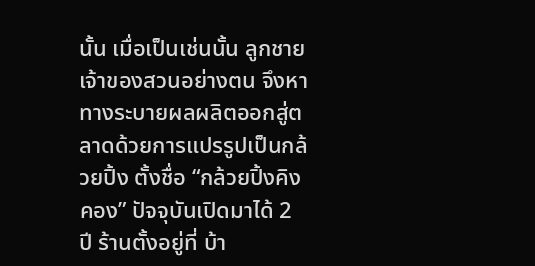นั้น เมื่อเป็นเช่นนั้น ลูกชายเจ้าของสวนอย่างตน จึงหาทางระบายผลผลิตออกสู่ตลาดด้วยการแปรรูปเป็นกล้วยปิ้ง ตั้งชื่อ “กล้วยปิ้งคิงคอง” ปัจจุบันเปิดมาได้ 2 ปี ร้านตั้งอยู่ที่ บ้า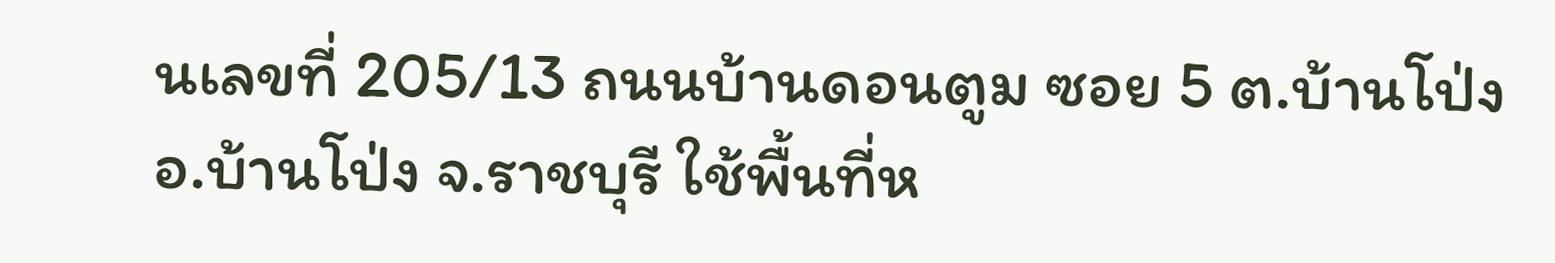นเลขที่ 205/13 ถนนบ้านดอนตูม ซอย 5 ต.บ้านโป่ง อ.บ้านโป่ง จ.ราชบุรี ใช้พื้นที่ห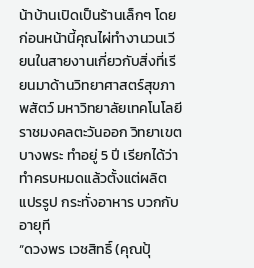น้าบ้านเปิดเป็นร้านเล็กๆ โดยก่อนหน้านี้คุณไผ่ทำงานวนเวียนในสายงานเกี่ยวกับสิ่งที่เรียนมาด้านวิทยาศาสตร์สุขภาพสัตว์ มหาวิทยาลัยเทคโนโลยีราชมงคลตะวันออก วิทยาเขตบางพระ ทำอยู่ 5 ปี เรียกได้ว่าทำครบหมดแล้วตั้งแต่ผลิต แปรรูป กระทั่งอาหาร บวกกับอายุที
“ดวงพร เวชสิทธิ์ (คุณปุ้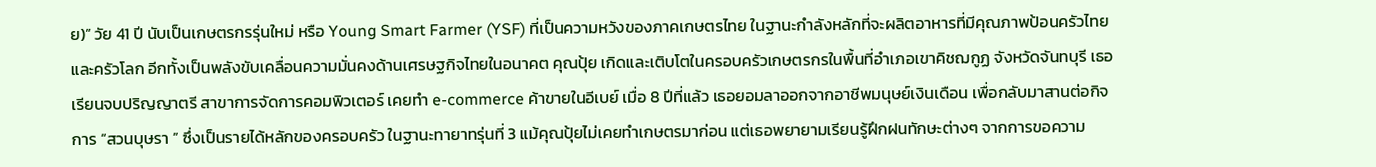ย)” วัย 41 ปี นับเป็นเกษตรกรรุ่นใหม่ หรือ Young Smart Farmer (YSF) ที่เป็นความหวังของภาคเกษตรไทย ในฐานะกำลังหลักที่จะผลิตอาหารที่มีคุณภาพป้อนครัวไทยและครัวโลก อีกทั้งเป็นพลังขับเคลื่อนความมั่นคงด้านเศรษฐกิจไทยในอนาคต คุณปุ้ย เกิดและเติบโตในครอบครัวเกษตรกรในพื้นที่อำเภอเขาคิชฌกูฏ จังหวัดจันทบุรี เธอเรียนจบปริญญาตรี สาขาการจัดการคอมพิวเตอร์ เคยทำ e-commerce ค้าขายในอีเบย์ เมื่อ 8 ปีที่แล้ว เธอยอมลาออกจากอาชีพมนุษย์เงินเดือน เพื่อกลับมาสานต่อกิจการ “สวนบุษรา ” ซึ่งเป็นรายได้หลักของครอบครัว ในฐานะทายาทรุ่นที่ 3 แม้คุณปุ้ยไม่เคยทำเกษตรมาก่อน แต่เธอพยายามเรียนรู้ฝึกฝนทักษะต่างๆ จากการขอความ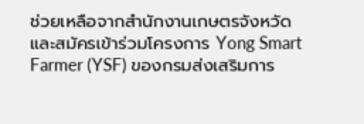ช่วยเหลือจากสำนักงานเกษตรจังหวัด และสมัครเข้าร่วมโครงการ Yong Smart Farmer (YSF) ของกรมส่งเสริมการ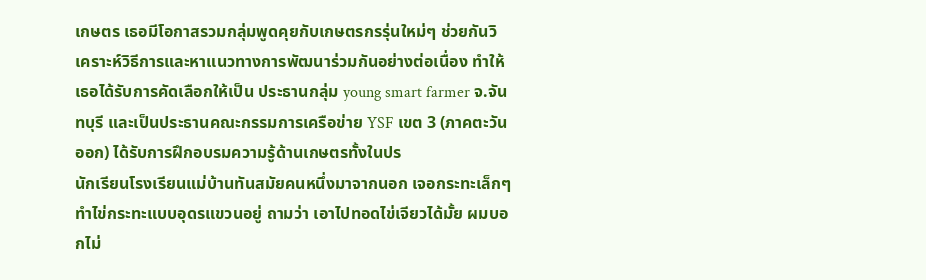เกษตร เธอมีโอกาสรวมกลุ่มพูดคุยกับเกษตรกรรุ่นใหม่ๆ ช่วยกันวิเคราะห์วิธีการและหาแนวทางการพัฒนาร่วมกันอย่างต่อเนื่อง ทำให้เธอได้รับการคัดเลือกให้เป็น ประธานกลุ่ม young smart farmer จ.จันทบุรี และเป็นประธานคณะกรรมการเครือข่าย YSF เขต 3 (ภาคตะวันออก) ได้รับการฝึกอบรมความรู้ด้านเกษตรทั้งในปร
นักเรียนโรงเรียนแม่บ้านทันสมัยคนหนึ่งมาจากนอก เจอกระทะเล็กๆ ทำไข่กระทะแบบอุดรแขวนอยู่ ถามว่า เอาไปทอดไข่เจียวได้มั้ย ผมบอกไม่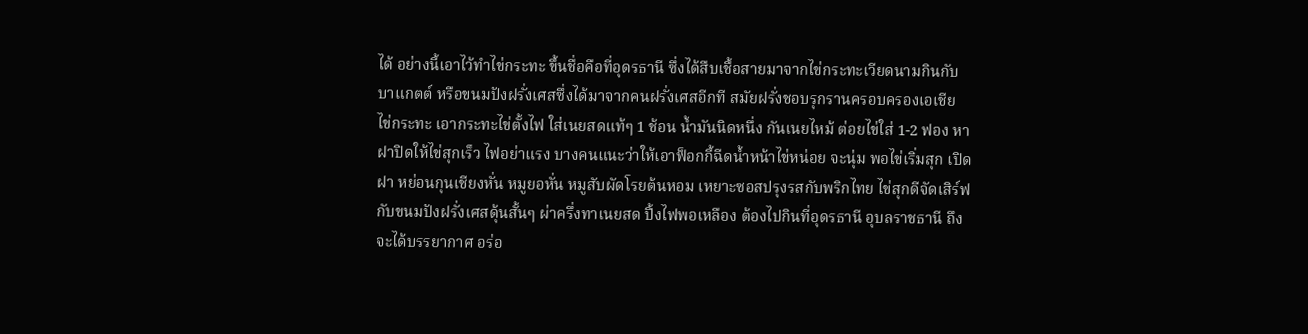ได้ อย่างนี้เอาไว้ทำไข่กระทะ ขึ้นชื่อคือที่อุดรธานี ซึ่งได้สืบเชื้อสายมาจากไข่กระทะเวียดนามกินกับบาแกตต์ หรือขนมปังฝรั่งเศสซึ่งได้มาจากคนฝรั่งเศสอีกที สมัยฝรั่งชอบรุกรานครอบครองเอเชีย ไข่กระทะ เอากระทะไข่ตั้งไฟ ใส่เนยสดแท้ๆ 1 ช้อน น้ำมันนิดหนึ่ง กันเนยไหม้ ต่อยไข่ใส่ 1-2 ฟอง หาฝาปิดให้ไข่สุกเร็ว ไฟอย่าแรง บางคนแนะว่าให้เอาฟ็อกกี้ฉีดน้ำหน้าไข่หน่อย จะนุ่ม พอไข่เริ่มสุก เปิดฝา หย่อนกุนเชียงหั่น หมูยอหั่น หมูสับผัดโรยต้นหอม เหยาะซอสปรุงรสกับพริกไทย ไข่สุกดีจัดเสิร์ฟกับขนมปังฝรั่งเศสดุ้นสั้นๆ ผ่าครึ่งทาเนยสด ปิ้งไฟพอเหลือง ต้องไปกินที่อุดรธานี อุบลราชธานี ถึงจะได้บรรยากาศ อร่อ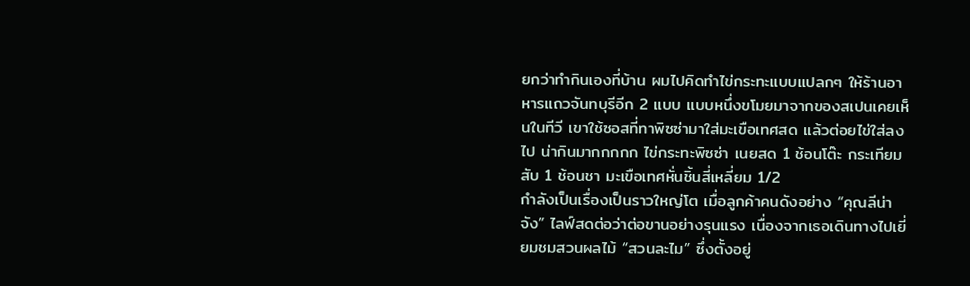ยกว่าทำกินเองที่บ้าน ผมไปคิดทำไข่กระทะแบบแปลกๆ ให้ร้านอาหารแถวจันทบุรีอีก 2 แบบ แบบหนึ่งขโมยมาจากของสเปนเคยเห็นในทีวี เขาใช้ซอสที่ทาพิซซ่ามาใส่มะเขือเทศสด แล้วต่อยไข่ใส่ลงไป น่ากินมากกกกก ไข่กระทะพิซซ่า เนยสด 1 ช้อนโต๊ะ กระเทียมสับ 1 ช้อนชา มะเขือเทศหั่นชิ้นสี่เหลี่ยม 1/2
กำลังเป็นเรื่องเป็นราวใหญ่โต เมื่อลูกค้าคนดังอย่าง “คุณลีน่า จัง” ไลฟ์สดต่อว่าต่อขานอย่างรุนแรง เนื่องจากเธอเดินทางไปเยี่ยมชมสวนผลไม้ “สวนละไม” ซึ่งตั้งอยู่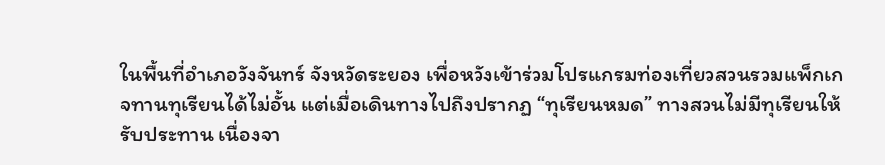ในพื้นที่อำเภอวังจันทร์ จังหวัดระยอง เพื่อหวังเข้าร่วมโปรแกรมท่องเที่ยวสวนรวมแพ็กเกจทานทุเรียนได้ไม่อั้น แต่เมื่อเดินทางไปถึงปรากฏ “ทุเรียนหมด” ทางสวนไม่มีทุเรียนให้รับประทาน เนื่องจา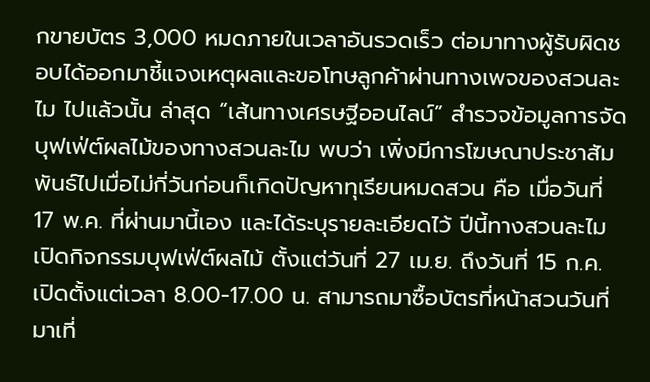กขายบัตร 3,000 หมดภายในเวลาอันรวดเร็ว ต่อมาทางผู้รับผิดชอบได้ออกมาชี้แจงเหตุผลและขอโทษลูกค้าผ่านทางเพจของสวนละไม ไปแล้วนั้น ล่าสุด “เส้นทางเศรษฐีออนไลน์” สำรวจข้อมูลการจัดบุฟเฟ่ต์ผลไม้ของทางสวนละไม พบว่า เพิ่งมีการโฆษณาประชาสัมพันธ์ไปเมื่อไม่กี่วันก่อนก็เกิดปัญหาทุเรียนหมดสวน คือ เมื่อวันที่ 17 พ.ค. ที่ผ่านมานี้เอง และได้ระบุรายละเอียดไว้ ปีนี้ทางสวนละไม เปิดกิจกรรมบุฟเฟ่ต์ผลไม้ ตั้งแต่วันที่ 27 เม.ย. ถึงวันที่ 15 ก.ค. เปิดตั้งแต่เวลา 8.00-17.00 น. สามารถมาซื้อบัตรที่หน้าสวนวันที่มาเที่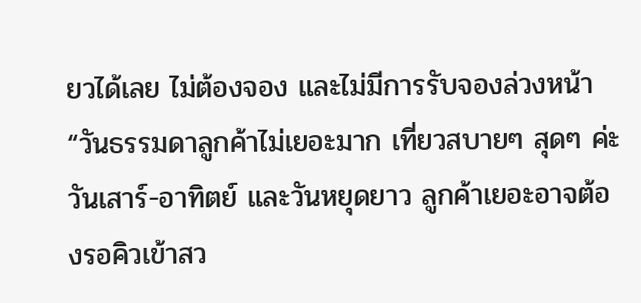ยวได้เลย ไม่ต้องจอง และไม่มีการรับจองล่วงหน้า “วันธรรมดาลูกค้าไม่เยอะมาก เที่ยวสบายๆ สุดๆ ค่ะ วันเสาร์-อาทิตย์ และวันหยุดยาว ลูกค้าเยอะอาจต้องรอคิวเข้าสว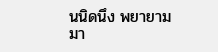นนิดนึง พยายามมา